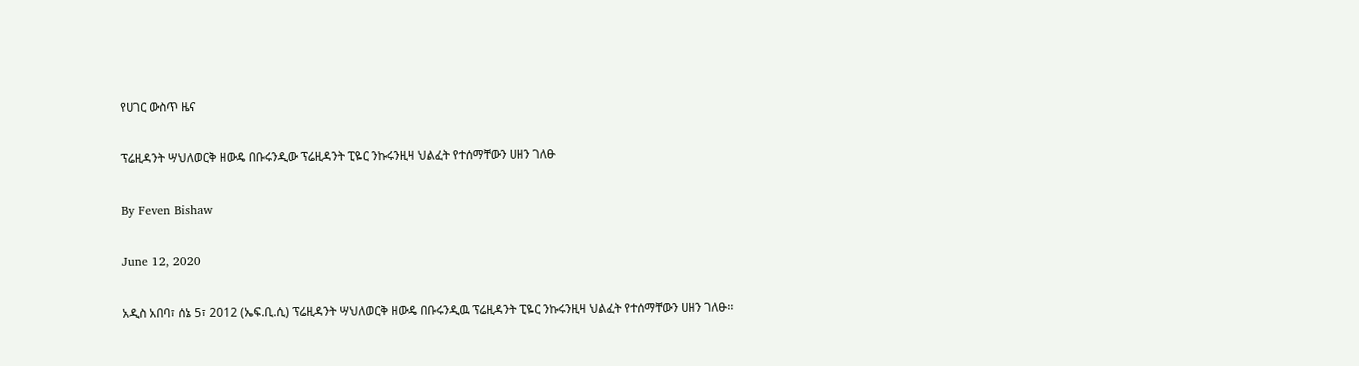የሀገር ውስጥ ዜና

ፕሬዚዳንት ሣህለወርቅ ዘውዴ በቡሩንዲው ፕሬዚዳንት ፒዬር ንኩሩንዚዛ ህልፈት የተሰማቸውን ሀዘን ገለፁ

By Feven Bishaw

June 12, 2020

አዲስ አበባ፣ ሰኔ 5፣ 2012 (ኤፍ.ቢ.ሲ) ፕሬዚዳንት ሣህለወርቅ ዘውዴ በቡሩንዲዉ ፕሬዚዳንት ፒዬር ንኩሩንዚዛ ህልፈት የተሰማቸውን ሀዘን ገለፁ፡፡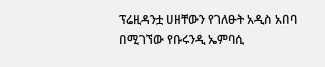ፕሬዚዳንቷ ሀዘቸውን የገለፁት አዲስ አበባ በሚገኘው የቡሩንዲ ኤምባሲ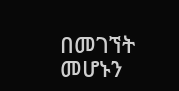በመገኘት መሆኑን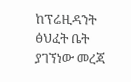ከፕሬዚዳንት ፅህፈት ቤት ያገኘነው መረጃ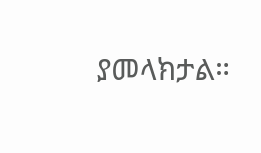ያመላክታል።